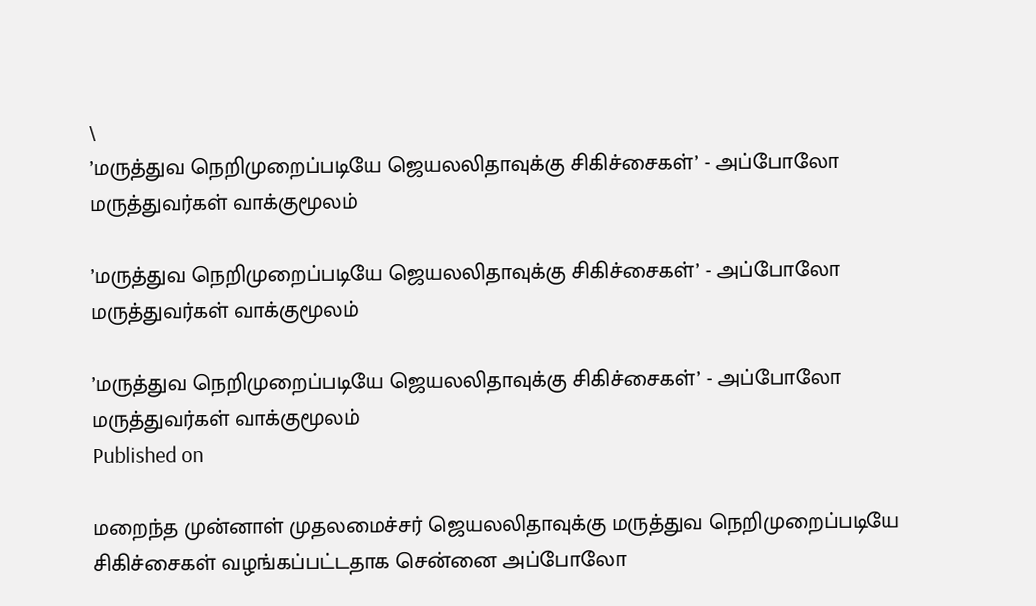\
’மருத்துவ நெறிமுறைப்படியே ஜெயலலிதாவுக்கு சிகிச்சைகள்’ - அப்போலோ மருத்துவர்கள் வாக்குமூலம்

’மருத்துவ நெறிமுறைப்படியே ஜெயலலிதாவுக்கு சிகிச்சைகள்’ - அப்போலோ மருத்துவர்கள் வாக்குமூலம்

’மருத்துவ நெறிமுறைப்படியே ஜெயலலிதாவுக்கு சிகிச்சைகள்’ - அப்போலோ மருத்துவர்கள் வாக்குமூலம்
Published on

மறைந்த முன்னாள் முதலமைச்சர் ஜெயலலிதாவுக்கு மருத்துவ நெறிமுறைப்படியே சிகிச்சைகள் வழங்கப்பட்டதாக சென்னை அப்போலோ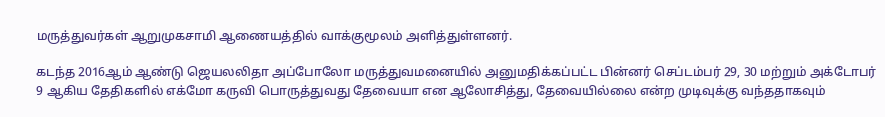மருத்துவர்கள் ஆறுமுகசாமி ஆணையத்தில் வாக்குமூலம் அளித்துள்ளனர்.

கடந்த 2016ஆம் ஆண்டு ஜெயலலிதா அப்போலோ மருத்துவமனையில் அனுமதிக்கப்பட்ட பின்னர் செப்டம்பர் 29, 30 மற்றும் அக்டோபர் 9 ஆகிய தேதிகளில் எக்மோ கருவி பொருத்துவது தேவையா என ஆலோசித்து, தேவையில்லை என்ற முடிவுக்கு வந்ததாகவும்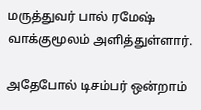மருத்துவர் பால் ரமேஷ் வாக்குமூலம் அளித்துள்ளார்.

அதேபோல் டிசம்பர் ஒன்றாம்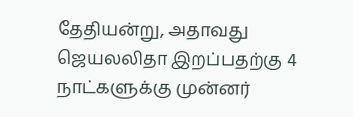தேதியன்று, அதாவது ஜெயலலிதா இறப்பதற்கு 4 நாட்களுக்கு முன்னர்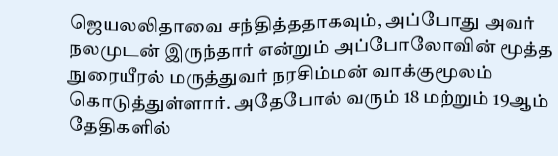ஜெயலலிதாவை சந்தித்ததாகவும், அப்போது அவர் நலமுடன் இருந்தார் என்றும் அப்போலோவின் மூத்த நுரையீரல் மருத்துவர் நரசிம்மன் வாக்குமூலம் கொடுத்துள்ளார். அதேபோல் வரும் 18 மற்றும் 19ஆம் தேதிகளில்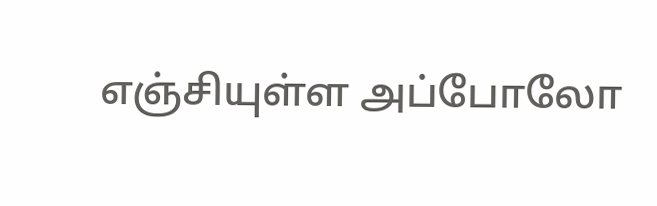எஞ்சியுள்ள அப்போலோ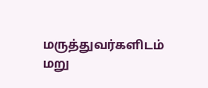மருத்துவர்களிடம் மறு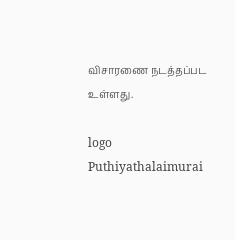விசாரணை நடத்தப்பட உள்ளது.

logo
Puthiyathalaimurai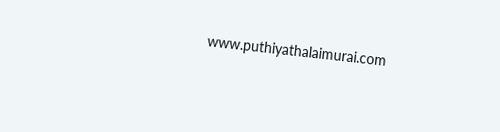www.puthiyathalaimurai.com